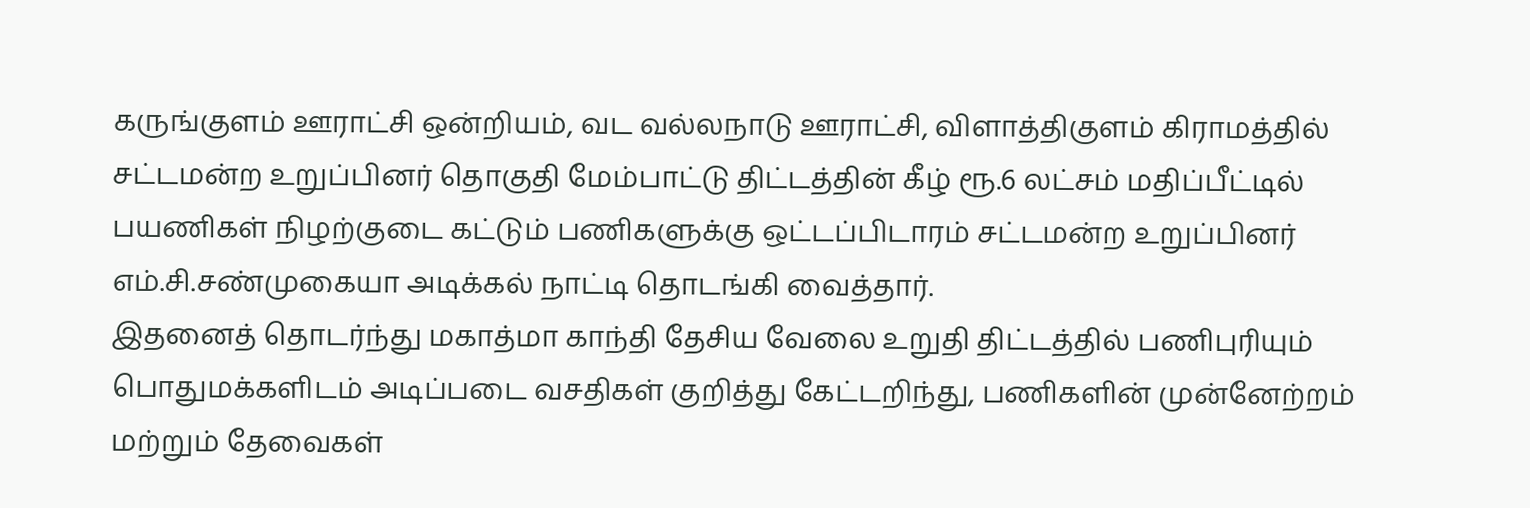கருங்குளம் ஊராட்சி ஒன்றியம், வட வல்லநாடு ஊராட்சி, விளாத்திகுளம் கிராமத்தில் சட்டமன்ற உறுப்பினர் தொகுதி மேம்பாட்டு திட்டத்தின் கீழ் ரூ.6 லட்சம் மதிப்பீட்டில் பயணிகள் நிழற்குடை கட்டும் பணிகளுக்கு ஒட்டப்பிடாரம் சட்டமன்ற உறுப்பினர் எம்.சி.சண்முகையா அடிக்கல் நாட்டி தொடங்கி வைத்தார்.
இதனைத் தொடர்ந்து மகாத்மா காந்தி தேசிய வேலை உறுதி திட்டத்தில் பணிபுரியும் பொதுமக்களிடம் அடிப்படை வசதிகள் குறித்து கேட்டறிந்து, பணிகளின் முன்னேற்றம் மற்றும் தேவைகள்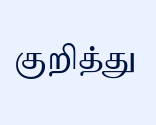குறித்து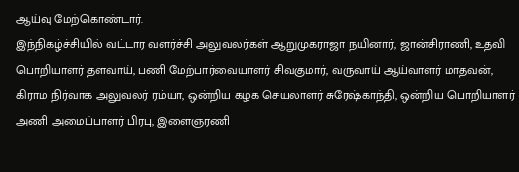ஆய்வு மேற்கொண்டார்.
இந்நிகழ்ச்சியில் வட்டார வளர்ச்சி அலுவலர்கள் ஆறுமுகராஜா நயினார், ஜான்சிராணி, உதவி பொறியாளர் தளவாய், பணி மேற்பார்வையாளர் சிவகுமார், வருவாய் ஆய்வாளர் மாதவன், கிராம நிர்வாக அலுவலர் ரம்யா, ஒன்றிய கழக செயலாளர் சுரேஷ்காந்தி, ஒன்றிய பொறியாளர் அணி அமைப்பாளர் பிரபு, இளைஞரணி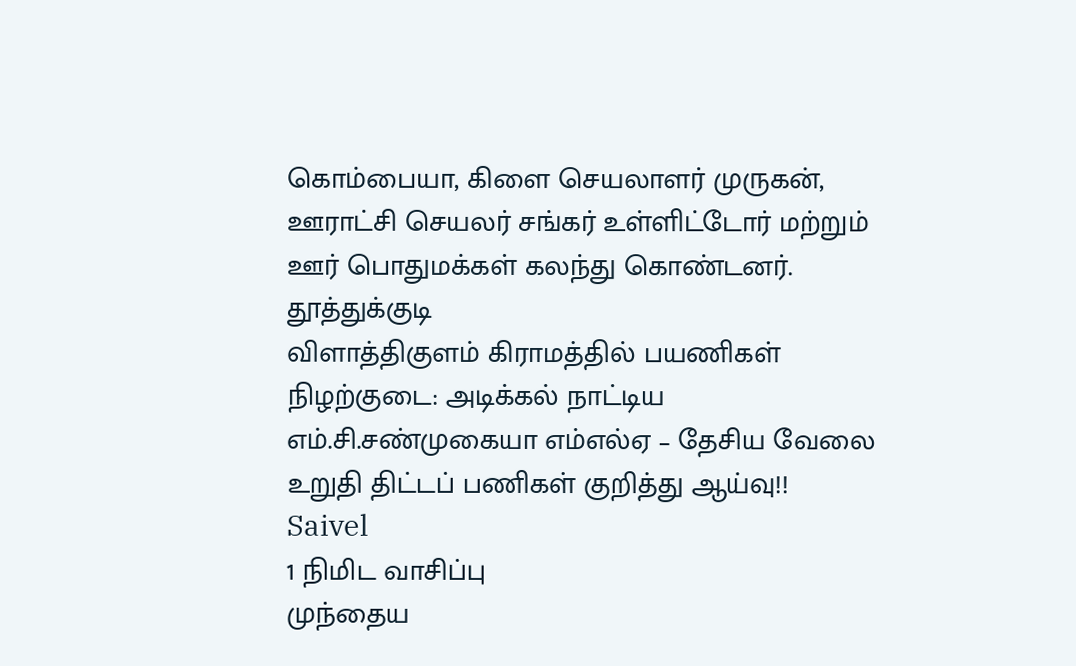கொம்பையா, கிளை செயலாளர் முருகன், ஊராட்சி செயலர் சங்கர் உள்ளிட்டோர் மற்றும் ஊர் பொதுமக்கள் கலந்து கொண்டனர்.
தூத்துக்குடி
விளாத்திகுளம் கிராமத்தில் பயணிகள் நிழற்குடை: அடிக்கல் நாட்டிய எம்.சி.சண்முகையா எம்எல்ஏ – தேசிய வேலை உறுதி திட்டப் பணிகள் குறித்து ஆய்வு!!
Saivel
1 நிமிட வாசிப்பு
முந்தைய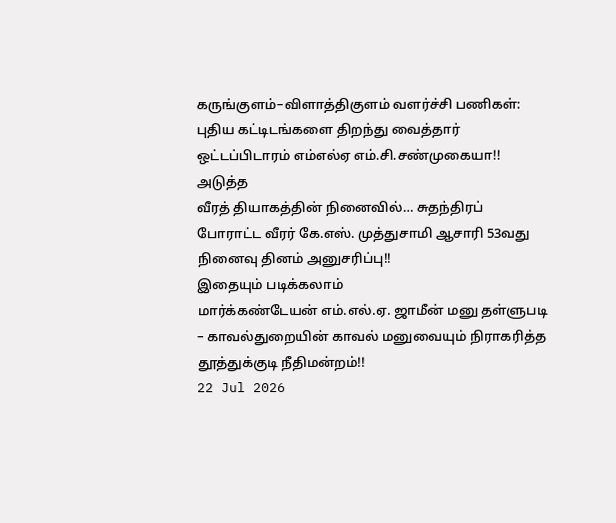கருங்குளம்–விளாத்திகுளம் வளர்ச்சி பணிகள்: புதிய கட்டிடங்களை திறந்து வைத்தார் ஒட்டப்பிடாரம் எம்எல்ஏ எம்.சி.சண்முகையா!!
அடுத்த
வீரத் தியாகத்தின் நினைவில்… சுதந்திரப் போராட்ட வீரர் கே.எஸ். முத்துசாமி ஆசாரி 53வது நினைவு தினம் அனுசரிப்பு!!
இதையும் படிக்கலாம்
மார்க்கண்டேயன் எம்.எல்.ஏ. ஜாமீன் மனு தள்ளுபடி – காவல்துறையின் காவல் மனுவையும் நிராகரித்த தூத்துக்குடி நீதிமன்றம்!!
22 Jul 2026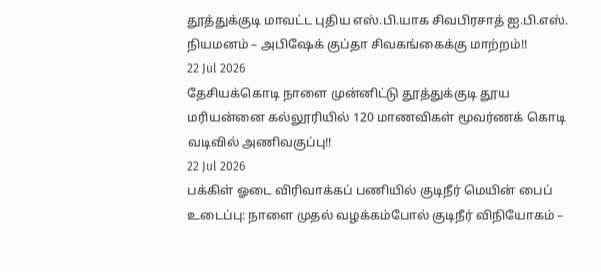தூத்துக்குடி மாவட்ட புதிய எஸ்.பி.யாக சிவபிரசாத் ஐ.பி.எஸ். நியமனம் – அபிஷேக் குப்தா சிவகங்கைக்கு மாற்றம்!!
22 Jul 2026
தேசியக்கொடி நாளை முன்னிட்டு தூத்துக்குடி தூய மரியன்னை கல்லூரியில் 120 மாணவிகள் மூவர்ணக் கொடி வடிவில் அணிவகுப்பு!!
22 Jul 2026
பக்கிள் ஓடை விரிவாக்கப் பணியில் குடிநீர் மெயின் பைப் உடைப்பு: நாளை முதல் வழக்கம்போல் குடிநீர் விநியோகம் –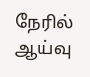நேரில் ஆய்வு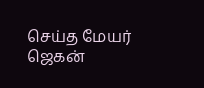செய்த மேயர் ஜெகன்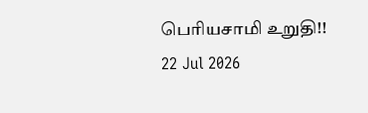பெரியசாமி உறுதி!!
22 Jul 2026